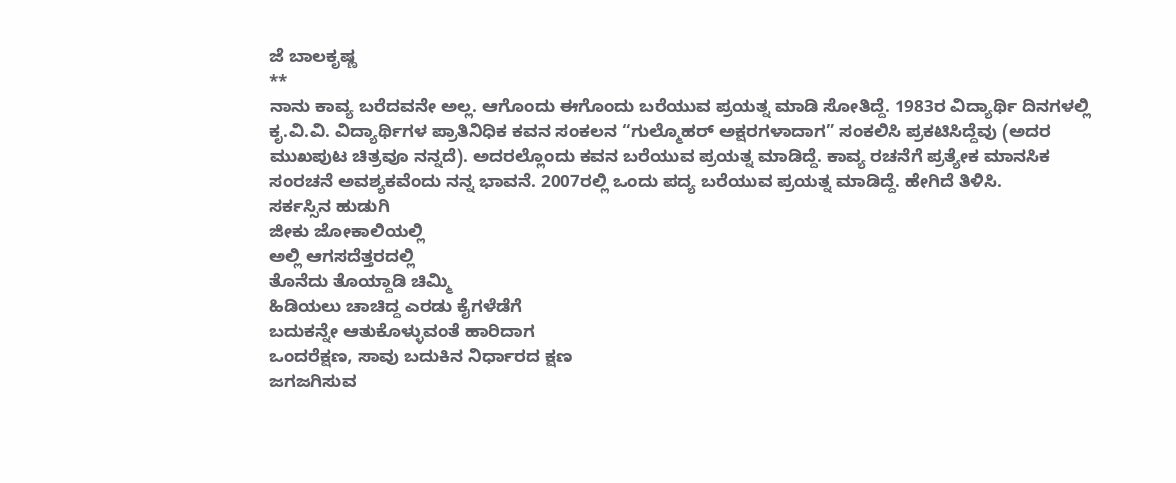ಜೆ ಬಾಲಕೃಷ್ಣ
**
ನಾನು ಕಾವ್ಯ ಬರೆದವನೇ ಅಲ್ಲ. ಆಗೊಂದು ಈಗೊಂದು ಬರೆಯುವ ಪ್ರಯತ್ನ ಮಾಡಿ ಸೋತಿದ್ದೆ. 1983ರ ವಿದ್ಯಾರ್ಥಿ ದಿನಗಳಲ್ಲಿ ಕೃ.ವಿ.ವಿ. ವಿದ್ಯಾರ್ಥಿಗಳ ಪ್ರಾತಿನಿಧಿಕ ಕವನ ಸಂಕಲನ “ಗುಲ್ಮೊಹರ್ ಅಕ್ಷರಗಳಾದಾಗ” ಸಂಕಲಿಸಿ ಪ್ರಕಟಿಸಿದ್ದೆವು (ಅದರ ಮುಖಪುಟ ಚಿತ್ರವೂ ನನ್ನದೆ). ಅದರಲ್ಲೊಂದು ಕವನ ಬರೆಯುವ ಪ್ರಯತ್ನ ಮಾಡಿದ್ದೆ. ಕಾವ್ಯ ರಚನೆಗೆ ಪ್ರತ್ಯೇಕ ಮಾನಸಿಕ ಸಂರಚನೆ ಅವಶ್ಯಕವೆಂದು ನನ್ನ ಭಾವನೆ. 2007ರಲ್ಲಿ ಒಂದು ಪದ್ಯ ಬರೆಯುವ ಪ್ರಯತ್ನ ಮಾಡಿದ್ದೆ. ಹೇಗಿದೆ ತಿಳಿಸಿ.
ಸರ್ಕಸ್ಸಿನ ಹುಡುಗಿ
ಜೀಕು ಜೋಕಾಲಿಯಲ್ಲಿ
ಅಲ್ಲಿ ಆಗಸದೆತ್ತರದಲ್ಲಿ
ತೊನೆದು ತೊಯ್ದಾಡಿ ಚಿಮ್ಮಿ
ಹಿಡಿಯಲು ಚಾಚಿದ್ದ ಎರಡು ಕೈಗಳೆಡೆಗೆ
ಬದುಕನ್ನೇ ಆತುಕೊಳ್ಳುವಂತೆ ಹಾರಿದಾಗ
ಒಂದರೆಕ್ಷಣ, ಸಾವು ಬದುಕಿನ ನಿರ್ಧಾರದ ಕ್ಷಣ
ಜಗಜಗಿಸುವ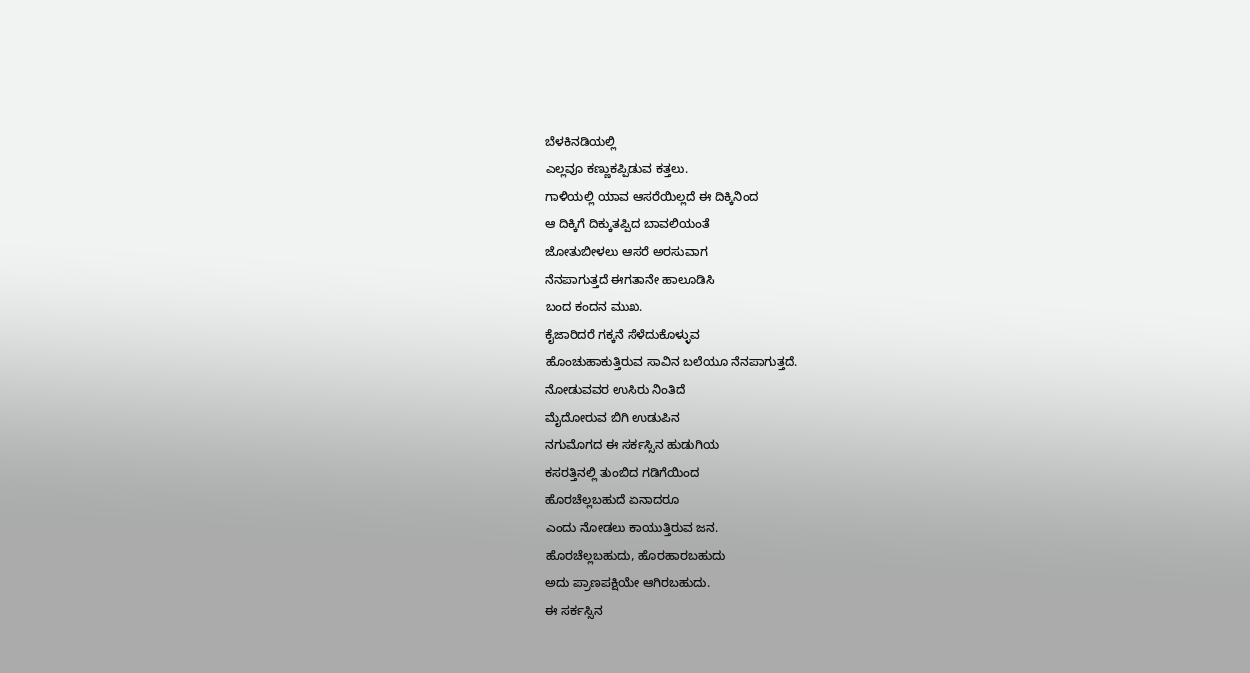ಬೆಳಕಿನಡಿಯಲ್ಲಿ
ಎಲ್ಲವೂ ಕಣ್ಣುಕಪ್ಪಿಡುವ ಕತ್ತಲು.
ಗಾಳಿಯಲ್ಲಿ ಯಾವ ಆಸರೆಯಿಲ್ಲದೆ ಈ ದಿಕ್ಕಿನಿಂದ
ಆ ದಿಕ್ಕಿಗೆ ದಿಕ್ಕುತಪ್ಪಿದ ಬಾವಲಿಯಂತೆ
ಜೋತುಬೀಳಲು ಆಸರೆ ಅರಸುವಾಗ
ನೆನಪಾಗುತ್ತದೆ ಈಗತಾನೇ ಹಾಲೂಡಿಸಿ
ಬಂದ ಕಂದನ ಮುಖ.
ಕೈಜಾರಿದರೆ ಗಕ್ಕನೆ ಸೆಳೆದುಕೊಳ್ಳುವ
ಹೊಂಚುಹಾಕುತ್ತಿರುವ ಸಾವಿನ ಬಲೆಯೂ ನೆನಪಾಗುತ್ತದೆ.
ನೋಡುವವರ ಉಸಿರು ನಿಂತಿದೆ
ಮೈದೋರುವ ಬಿಗಿ ಉಡುಪಿನ
ನಗುಮೊಗದ ಈ ಸರ್ಕಸ್ಸಿನ ಹುಡುಗಿಯ
ಕಸರತ್ತಿನಲ್ಲಿ ತುಂಬಿದ ಗಡಿಗೆಯಿಂದ
ಹೊರಚೆಲ್ಲಬಹುದೆ ಏನಾದರೂ
ಎಂದು ನೋಡಲು ಕಾಯುತ್ತಿರುವ ಜನ.
ಹೊರಚೆಲ್ಲಬಹುದು, ಹೊರಹಾರಬಹುದು
ಅದು ಪ್ರಾಣಪಕ್ಷಿಯೇ ಆಗಿರಬಹುದು.
ಈ ಸರ್ಕಸ್ಸಿನ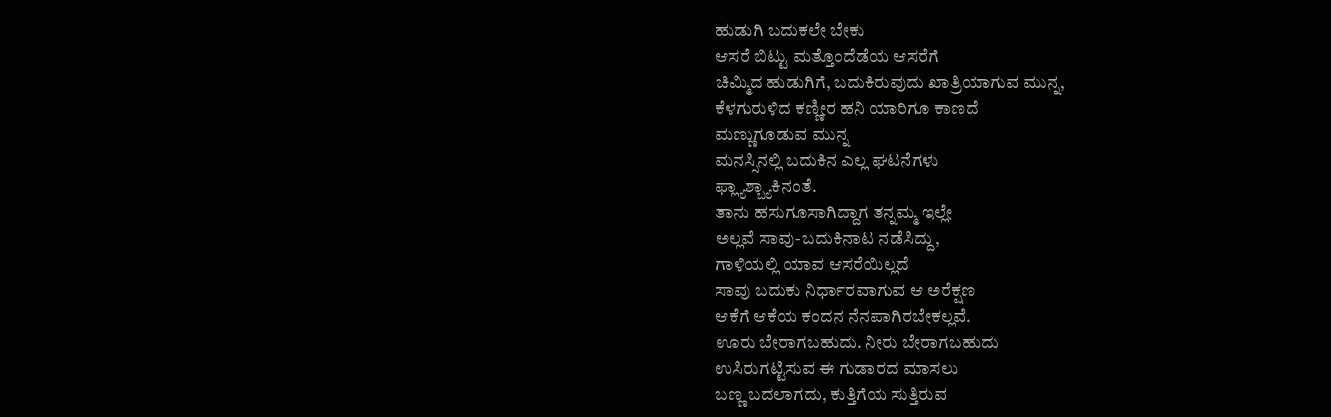ಹುಡುಗಿ ಬದುಕಲೇ ಬೇಕು
ಆಸರೆ ಬಿಟ್ಟು ಮತ್ತೊಂದೆಡೆಯ ಆಸರೆಗೆ
ಚಿಮ್ಮಿದ ಹುಡುಗಿಗೆ, ಬದುಕಿರುವುದು ಖಾತ್ರಿಯಾಗುವ ಮುನ್ನ,
ಕೆಳಗುರುಳಿದ ಕಣ್ಣೀರ ಹನಿ ಯಾರಿಗೂ ಕಾಣದೆ
ಮಣ್ಣುಗೂಡುವ ಮುನ್ನ
ಮನಸ್ಸಿನಲ್ಲಿ ಬದುಕಿನ ಎಲ್ಲ ಘಟನೆಗಳು
ಫ್ಲ್ಯಾಶ್ಬ್ಯಾಕಿನಂತೆ.
ತಾನು ಹಸುಗೂಸಾಗಿದ್ದಾಗ ತನ್ನಮ್ಮ ಇಲ್ಲೇ
ಅಲ್ಲವೆ ಸಾವು-ಬದುಕಿನಾಟ ನಡೆಸಿದ್ದು,
ಗಾಳಿಯಲ್ಲಿ ಯಾವ ಆಸರೆಯಿಲ್ಲದೆ
ಸಾವು ಬದುಕು ನಿರ್ಧಾರವಾಗುವ ಆ ಅರೆಕ್ಷಣ
ಆಕೆಗೆ ಆಕೆಯ ಕಂದನ ನೆನಪಾಗಿರಬೇಕಲ್ಲವೆ.
ಊರು ಬೇರಾಗಬಹುದು. ನೀರು ಬೇರಾಗಬಹುದು
ಉಸಿರುಗಟ್ಟಿಸುವ ಈ ಗುಡಾರದ ಮಾಸಲು
ಬಣ್ಣ ಬದಲಾಗದು, ಕುತ್ತಿಗೆಯ ಸುತ್ತಿರುವ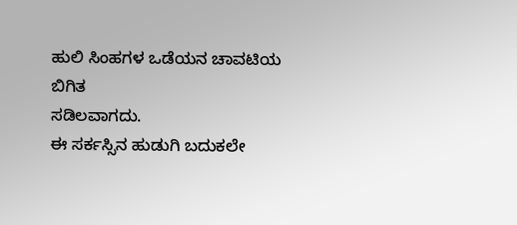ಹುಲಿ ಸಿಂಹಗಳ ಒಡೆಯನ ಚಾವಟಿಯ ಬಿಗಿತ
ಸಡಿಲವಾಗದು.
ಈ ಸರ್ಕಸ್ಸಿನ ಹುಡುಗಿ ಬದುಕಲೇ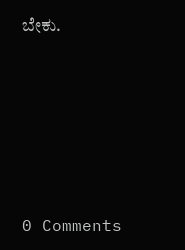ಬೇಕು.






0 Comments